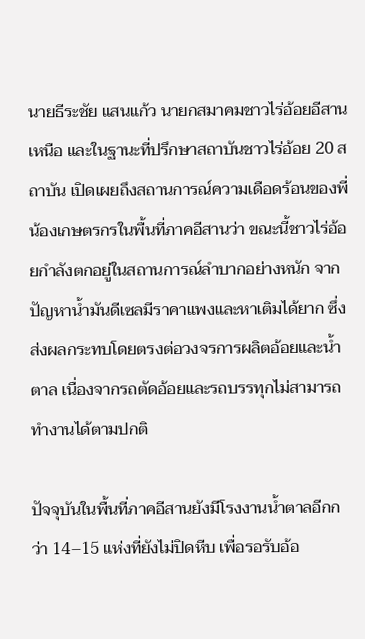นายธีระชัย แสนแก้ว นายกสมาคมชาวไร่อ้อยอีสานเหนือ และในฐานะที่ปรึกษาสถาบันชาวไร่อ้อย 20 สถาบัน เปิดเผยถึงสถานการณ์ความเดือดร้อนของพี่น้องเกษตรกรในพื้นที่ภาคอีสานว่า ขณะนี้ชาวไร่อ้อยกำลังตกอยู่ในสถานการณ์ลำบากอย่างหนัก จากปัญหาน้ำมันดีเซลมีราคาแพงและหาเติมได้ยาก ซึ่งส่งผลกระทบโดยตรงต่อวงจรการผลิตอ้อยและน้ำตาล เนื่องจากรถตัดอ้อยและรถบรรทุกไม่สามารถทำงานได้ตามปกติ

ปัจจุบันในพื้นที่ภาคอีสานยังมีโรงงานน้ำตาลอีกกว่า 14–15 แห่งที่ยังไม่ปิดหีบ เพื่อรอรับอ้อ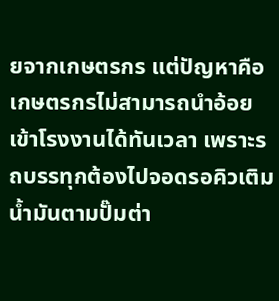ยจากเกษตรกร แต่ปัญหาคือเกษตรกรไม่สามารถนำอ้อยเข้าโรงงานได้ทันเวลา เพราะรถบรรทุกต้องไปจอดรอคิวเติมน้ำมันตามปั๊มต่า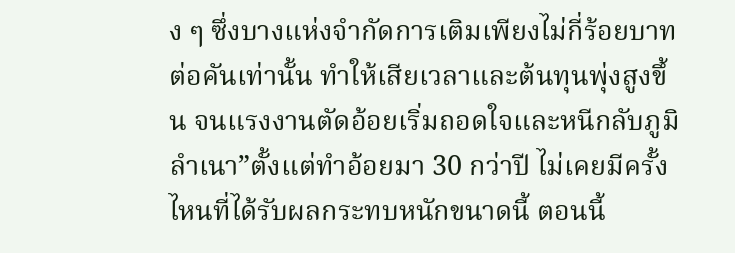ง ๆ ซึ่งบางแห่งจำกัดการเติมเพียงไม่กี่ร้อยบาทต่อคันเท่านั้น ทำให้เสียเวลาและต้นทุนพุ่งสูงขึ้น จนแรงงานตัดอ้อยเริ่มถอดใจและหนีกลับภูมิลำเนา”ตั้งแต่ทำอ้อยมา 30 กว่าปี ไม่เคยมีครั้งไหนที่ได้รับผลกระทบหนักขนาดนี้ ตอนนี้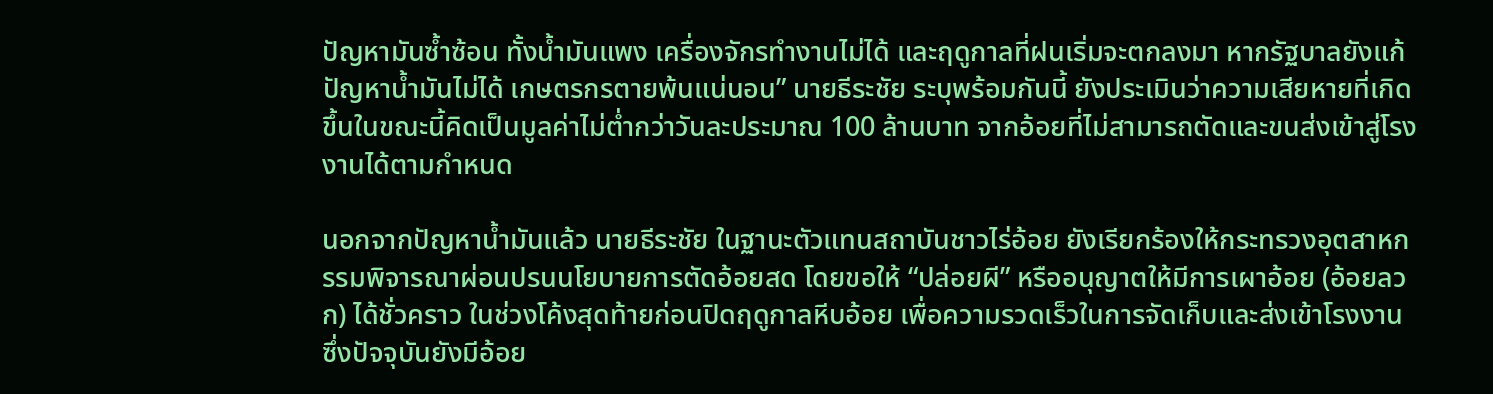ปัญหามันซ้ำซ้อน ทั้งน้ำมันแพง เครื่องจักรทำงานไม่ได้ และฤดูกาลที่ฝนเริ่มจะตกลงมา หากรัฐบาลยังแก้ปัญหาน้ำมันไม่ได้ เกษตรกรตายพ้นแน่นอน” นายธีระชัย ระบุพร้อมกันนี้ ยังประเมินว่าความเสียหายที่เกิดขึ้นในขณะนี้คิดเป็นมูลค่าไม่ต่ำกว่าวันละประมาณ 100 ล้านบาท จากอ้อยที่ไม่สามารถตัดและขนส่งเข้าสู่โรงงานได้ตามกำหนด

นอกจากปัญหาน้ำมันแล้ว นายธีระชัย ในฐานะตัวแทนสถาบันชาวไร่อ้อย ยังเรียกร้องให้กระทรวงอุตสาหกรรมพิจารณาผ่อนปรนนโยบายการตัดอ้อยสด โดยขอให้ “ปล่อยผี” หรืออนุญาตให้มีการเผาอ้อย (อ้อยลวก) ได้ชั่วคราว ในช่วงโค้งสุดท้ายก่อนปิดฤดูกาลหีบอ้อย เพื่อความรวดเร็วในการจัดเก็บและส่งเข้าโรงงาน ซึ่งปัจจุบันยังมีอ้อย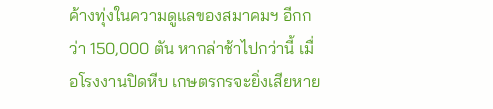ค้างทุ่งในความดูแลของสมาคมฯ อีกกว่า 150,000 ตัน หากล่าช้าไปกว่านี้ เมื่อโรงงานปิดหีบ เกษตรกรจะยิ่งเสียหาย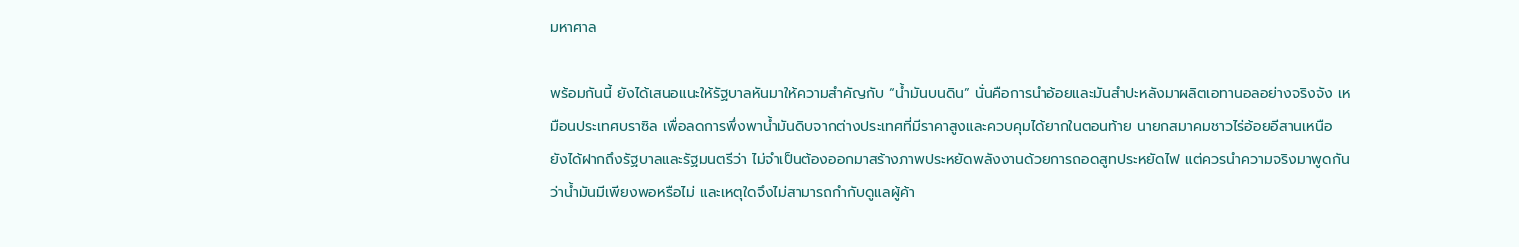มหาศาล

พร้อมกันนี้ ยังได้เสนอแนะให้รัฐบาลหันมาให้ความสำคัญกับ “น้ำมันบนดิน” นั่นคือการนำอ้อยและมันสำปะหลังมาผลิตเอทานอลอย่างจริงจัง เหมือนประเทศบราซิล เพื่อลดการพึ่งพาน้ำมันดิบจากต่างประเทศที่มีราคาสูงและควบคุมได้ยากในตอนท้าย นายกสมาคมชาวไร่อ้อยอีสานเหนือ ยังได้ฝากถึงรัฐบาลและรัฐมนตรีว่า ไม่จำเป็นต้องออกมาสร้างภาพประหยัดพลังงานด้วยการถอดสูทประหยัดไฟ แต่ควรนำความจริงมาพูดกันว่าน้ำมันมีเพียงพอหรือไม่ และเหตุใดจึงไม่สามารถกำกับดูแลผู้ค้า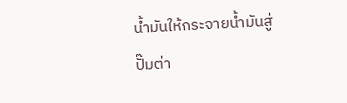น้ำมันให้กระจายน้ำมันสู่ปั๊มต่า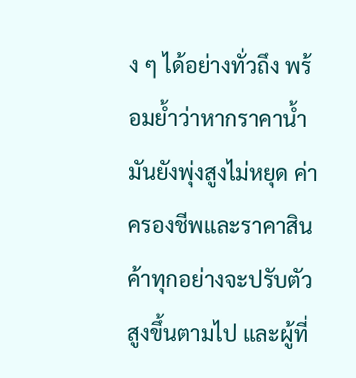ง ๆ ได้อย่างทั่วถึง พร้อมย้ำว่าหากราคาน้ำมันยังพุ่งสูงไม่หยุด ค่าครองชีพและราคาสินค้าทุกอย่างจะปรับตัวสูงขึ้นตามไป และผู้ที่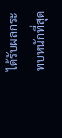ได้รับผลกระทบหนักที่สุด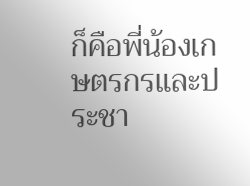ก็คือพี่น้องเกษตรกรและประชา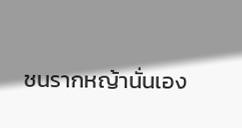ชนรากหญ้านั่นเอง